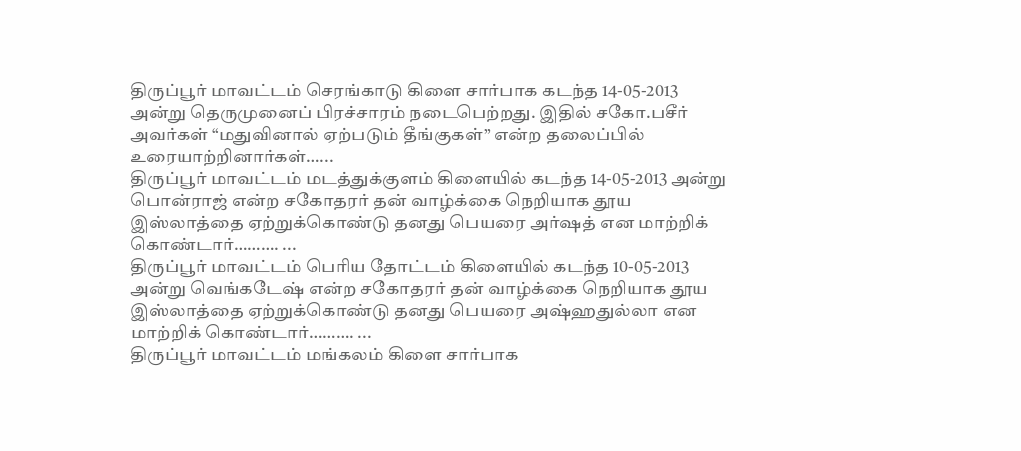திருப்பூர் மாவட்டம் செரங்காடு கிளை சார்பாக கடந்த 14-05-2013 அன்று தெருமுனைப் பிரச்சாரம் நடைபெற்றது. இதில் சகோ.பசீர் அவர்கள் “மதுவினால் ஏற்படும் தீங்குகள்” என்ற தலைப்பில் உரையாற்றினார்கள்…...
திருப்பூர் மாவட்டம் மடத்துக்குளம் கிளையில் கடந்த 14-05-2013 அன்று பொன்ராஜ் என்ற சகோதரர் தன் வாழ்க்கை நெறியாக தூய இஸ்லாத்தை ஏற்றுக்கொண்டு தனது பெயரை அர்ஷத் என மாற்றிக் கொண்டார்………. ...
திருப்பூர் மாவட்டம் பெரிய தோட்டம் கிளையில் கடந்த 10-05-2013 அன்று வெங்கடேஷ் என்ற சகோதரர் தன் வாழ்க்கை நெறியாக தூய இஸ்லாத்தை ஏற்றுக்கொண்டு தனது பெயரை அஷ்ஹதுல்லா என மாற்றிக் கொண்டார்………. ...
திருப்பூர் மாவட்டம் மங்கலம் கிளை சார்பாக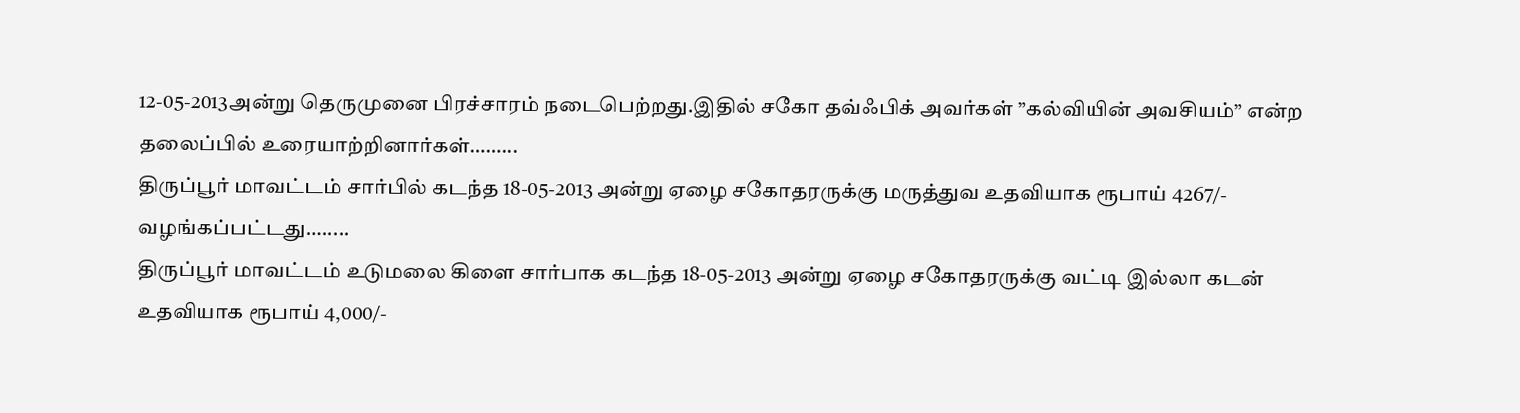12-05-2013அன்று தெருமுனை பிரச்சாரம் நடைபெற்றது.இதில் சகோ தவ்ஃபிக் அவர்கள் ”கல்வியின் அவசியம்” என்ற தலைப்பில் உரையாற்றினார்கள்……...
திருப்பூர் மாவட்டம் சார்பில் கடந்த 18-05-2013 அன்று ஏழை சகோதரருக்கு மருத்துவ உதவியாக ரூபாய் 4267/- வழங்கப்பட்டது….....
திருப்பூர் மாவட்டம் உடுமலை கிளை சார்பாக கடந்த 18-05-2013 அன்று ஏழை சகோதரருக்கு வட்டி இல்லா கடன் உதவியாக ரூபாய் 4,000/-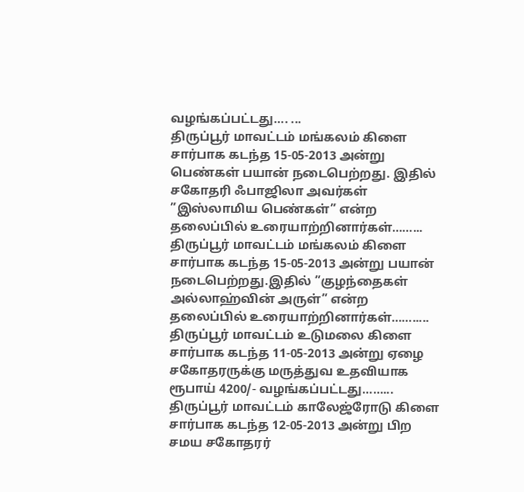வழங்கப்பட்டது…. ...
திருப்பூர் மாவட்டம் மங்கலம் கிளை சார்பாக கடந்த 15-05-2013 அன்று பெண்கள் பயான் நடைபெற்றது. இதில் சகோதரி ஃபாஜிலா அவர்கள் ”இஸ்லாமிய பெண்கள்” என்ற தலைப்பில் உரையாற்றினார்கள்……...
திருப்பூர் மாவட்டம் மங்கலம் கிளை சார்பாக கடந்த 15-05-2013 அன்று பயான் நடைபெற்றது.இதில் ”குழந்தைகள் அல்லாஹ்வின் அருள்” என்ற தலைப்பில் உரையாற்றினார்கள்…….....
திருப்பூர் மாவட்டம் உடுமலை கிளை சார்பாக கடந்த 11-05-2013 அன்று ஏழை சகோதரருக்கு மருத்துவ உதவியாக ரூபாய் 4200/- வழங்கப்பட்டது……...
திருப்பூர் மாவட்டம் காலேஜ்ரோடு கிளை சார்பாக கடந்த 12-05-2013 அன்று பிற சமய சகோதரர்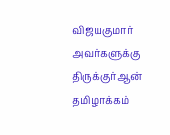விஜயகுமார் அவர்களுக்கு திருக்குர்ஆன் தமிழாக்கம்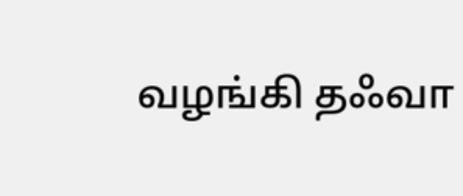வழங்கி தஃவா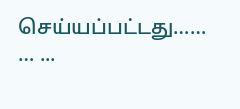செய்யப்பட்டது…… … ...